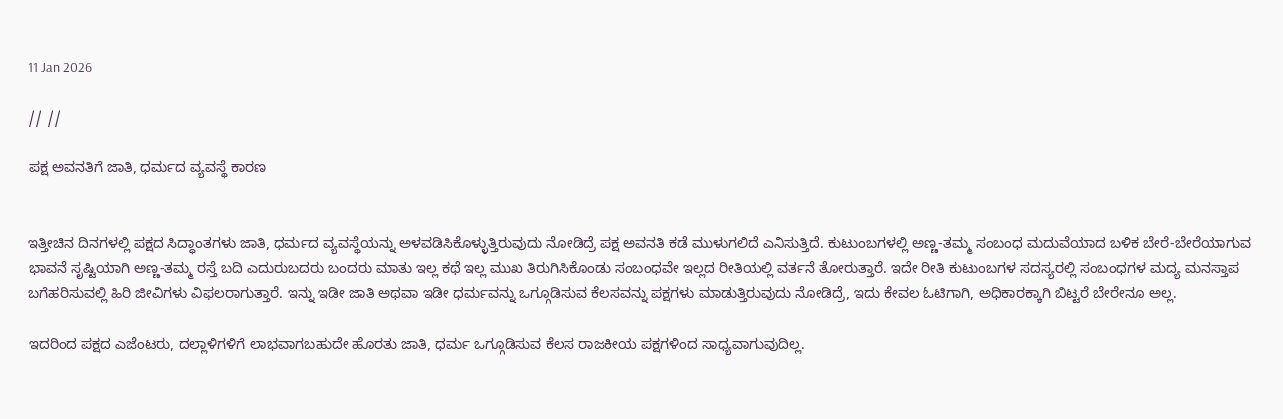11 Jan 2026

// //

ಪಕ್ಷ ಅವನತಿಗೆ ಜಾತಿ, ಧರ್ಮದ ವ್ಯವಸ್ಥೆ ಕಾರಣ


ಇತ್ತೀಚಿನ ದಿನಗಳಲ್ಲಿ ಪಕ್ಷದ ಸಿದ್ಧಾಂತಗಳು ಜಾತಿ, ಧರ್ಮದ ವ್ಯವಸ್ಥೆಯನ್ನು ಅಳವಡಿಸಿಕೊಳ್ಳುತ್ತಿರುವುದು ನೋಡಿದ್ರೆ ಪಕ್ಷ ಅವನತಿ ಕಡೆ ಮುಳುಗಲಿದೆ ಎನಿಸುತ್ತಿದೆ. ಕುಟುಂಬಗಳಲ್ಲಿ ಅಣ್ಣ-ತಮ್ಮ ಸಂಬಂಧ ಮದುವೆಯಾದ ಬಳಿಕ ಬೇರೆ-ಬೇರೆಯಾಗುವ ಭಾವನೆ ಸೃಷ್ಟಿಯಾಗಿ ಅಣ್ಣ-ತಮ್ಮ ರಸ್ತೆ ಬದಿ ಎದುರುಬದರು ಬಂದರು ಮಾತು ಇಲ್ಲ ಕಥೆ ಇಲ್ಲ ಮುಖ ತಿರುಗಿಸಿಕೊಂಡು ಸಂಬಂಧವೇ ಇಲ್ಲದ ರೀತಿಯಲ್ಲಿ ವರ್ತನೆ ತೋರುತ್ತಾರೆ. ಇದೇ ರೀತಿ ಕುಟುಂಬಗಳ ಸದಸ್ಯರಲ್ಲಿ ಸಂಬಂಧಗಳ ಮದ್ಯ ಮನಸ್ತಾಪ ಬಗೆಹರಿಸುವಲ್ಲಿ ಹಿರಿ ಜೀವಿಗಳು ವಿಫಲರಾಗುತ್ತಾರೆ. ಇನ್ನು ಇಡೀ ಜಾತಿ ಅಥವಾ ಇಡೀ ಧರ್ಮವನ್ನು ಒಗ್ಗೂಡಿಸುವ ಕೆಲಸವನ್ನು ಪಕ್ಷಗಳು ಮಾಡುತ್ತಿರುವುದು ನೋಡಿದ್ರೆ, ಇದು ಕೇವಲ ಓಟಿಗಾಗಿ, ಅಧಿಕಾರಕ್ಕಾಗಿ ಬಿಟ್ಟರೆ ಬೇರೇನೂ ಅಲ್ಲ.

ಇದರಿಂದ ಪಕ್ಷದ ಎಜೆಂಟರು, ದಲ್ಲಾಳಿಗಳಿಗೆ ಲಾಭವಾಗಬಹುದೇ ಹೊರತು ಜಾತಿ, ಧರ್ಮ ಒಗ್ಗೂಡಿಸುವ ಕೆಲಸ ರಾಜಕೀಯ ಪಕ್ಷಗಳಿಂದ ಸಾಧ್ಯವಾಗುವುದಿಲ್ಲ.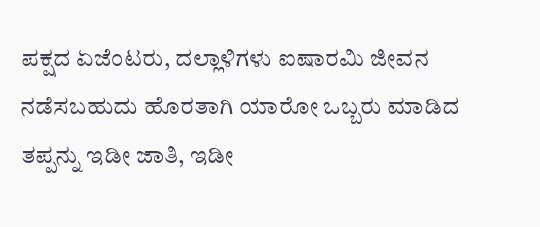ಪಕ್ಷದ ಏಜೆಂಟರು, ದಲ್ಲಾಳಿಗಳು ಐಷಾರಮಿ ಜೀವನ ನಡೆಸಬಹುದು ಹೊರತಾಗಿ ಯಾರೋ ಒಬ್ಬರು ಮಾಡಿದ ತಪ್ಪನ್ನು ಇಡೀ ಜಾತಿ, ಇಡೀ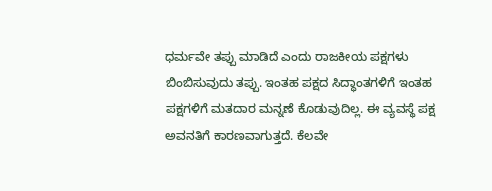ಧರ್ಮವೇ ತಪ್ಪು ಮಾಡಿದೆ ಎಂದು ರಾಜಕೀಯ ಪಕ್ಷಗಳು ಬಿಂಬಿಸುವುದು ತಪ್ಪು. ಇಂತಹ ಪಕ್ಷದ ಸಿದ್ಧಾಂತಗಳಿಗೆ ಇಂತಹ ಪಕ್ಷಗಳಿಗೆ ಮತದಾರ ಮನ್ನಣೆ ಕೊಡುವುದಿಲ್ಲ. ಈ ವ್ಯವಸ್ಥೆ ಪಕ್ಷ ಅವನತಿಗೆ ಕಾರಣವಾಗುತ್ತದೆ. ಕೆಲವೇ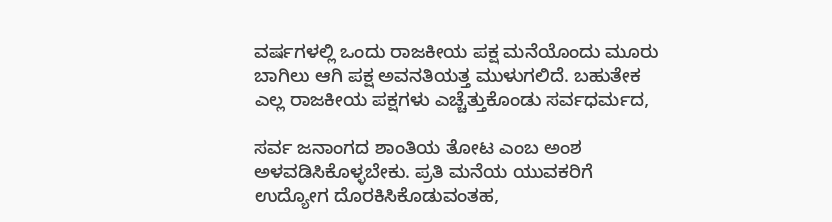ವರ್ಷಗಳಲ್ಲಿ ಒಂದು ರಾಜಕೀಯ ಪಕ್ಷ ಮನೆಯೊಂದು ಮೂರು ಬಾಗಿಲು ಆಗಿ ಪಕ್ಷ ಅವನತಿಯತ್ತ ಮುಳುಗಲಿದೆ. ಬಹುತೇಕ ಎಲ್ಲ ರಾಜಕೀಯ ಪಕ್ಷಗಳು ಎಚ್ಚೆತ್ತುಕೊಂಡು ಸರ್ವಧರ್ಮದ,

ಸರ್ವ ಜನಾಂಗದ ಶಾಂತಿಯ ತೋಟ ಎಂಬ ಅಂಶ ಅಳವಡಿಸಿಕೊಳ್ಳಬೇಕು. ಪ್ರತಿ ಮನೆಯ ಯುವಕರಿಗೆ ಉದ್ಯೋಗ ದೊರಕಿಸಿಕೊಡುವಂತಹ,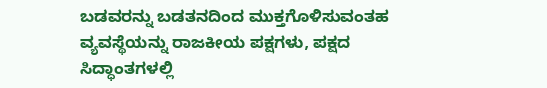ಬಡವರನ್ನು ಬಡತನದಿಂದ ಮುಕ್ತಗೊಳಿಸುವಂತಹ ವ್ಯವಸ್ಥೆಯನ್ನು ರಾಜಕೀಯ ಪಕ್ಷಗಳು, ಪಕ್ಷದ ಸಿದ್ಧಾಂತಗಳಲ್ಲಿ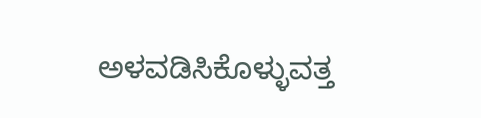ಅಳವಡಿಸಿಕೊಳ್ಳುವತ್ತ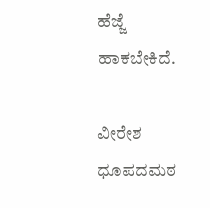ಹೆಜ್ಜೆ ಹಾಕಬೇಕಿದೆ.

ವೀರೇಶ ಧೂಪದಮಠ